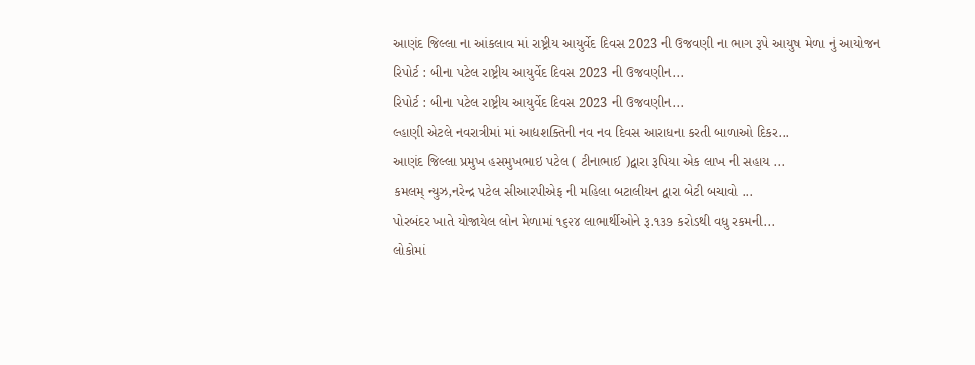આણંદ જિલ્લા ના આંકલાવ માં રાષ્ટ્રીય આયુર્વેદ દિવસ 2023 ની ઉજવણી ના ભાગ રૂપે આયુષ મેળા નું આયોજન
રિપોર્ટ : બીના પટેલ રાષ્ટ્રીય આયુર્વેદ દિવસ 2023 ની ઉજવણીન...
રિપોર્ટ : બીના પટેલ રાષ્ટ્રીય આયુર્વેદ દિવસ 2023 ની ઉજવણીન...
લ્હાણી એટલે નવરાત્રીમાં માં આદ્યશક્તિની નવ નવ દિવસ આરાધના કરતી બાળાઓ દિકર...
આણંદ જિલ્લા પ્રમુખ હસમુખભાઇ પટેલ ( ટીનાભાઈ )દ્વારા રૂપિયા એક લાખ ની સહાય ...
કમલમ્ ન્યુઝ,નરેન્દ્ર પટેલ સીઆરપીએફ ની મહિલા બટાલીયન દ્વારા બેટી બચાવો ...
પોરબંદર ખાતે યોજાયેલ લોન મેળામાં ૧૬૨૪ લાભાર્થીઓને રૂ.૧૩૭ કરોડથી વધુ રકમની...
લોકોમાં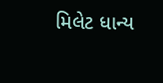મિલેટ ધાન્ય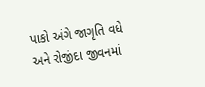પાકો અંગે જાગૃતિ વધે અને રોજીંદા જીવનમાં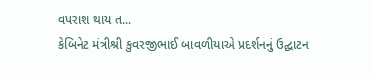વપરાશ થાય ત...
કેબિનેટ મંત્રીશ્રી કુવરજીભાઈ બાવળીયાએ પ્રદર્શનનું ઉદ્ઘાટન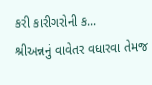કરી કારીગરોની ક...
શ્રીઅન્નનું વાવેતર વધારવા તેમજ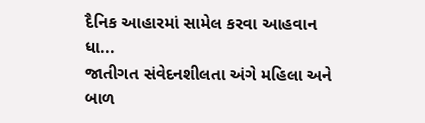દૈનિક આહારમાં સામેલ કરવા આહવાન ધા...
જાતીગત સંવેદનશીલતા અંગે મહિલા અને બાળ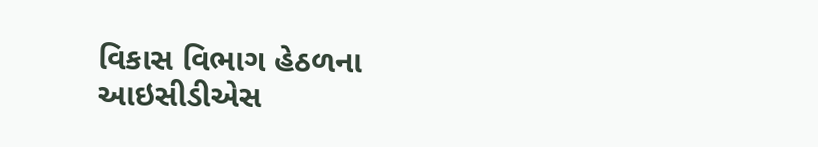વિકાસ વિભાગ હેઠળના આઇસીડીએસ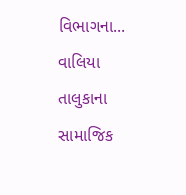વિભાગના...
વાલિયા તાલુકાના સામાજિક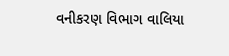વનીકરણ વિભાગ વાલિયા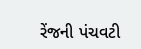રેંજની પંચવટી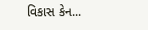વિકાસ કેન...